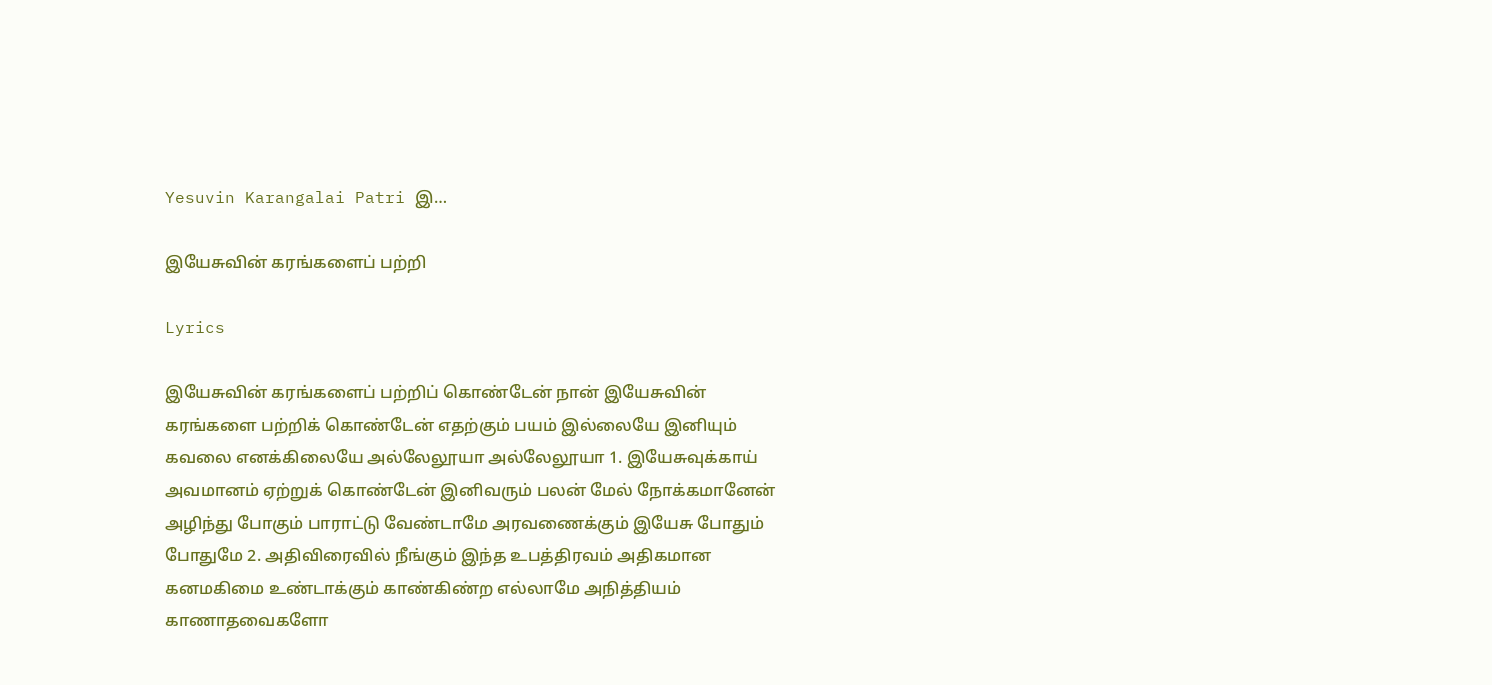Yesuvin Karangalai Patri இ…

இயேசுவின் கரங்களைப் பற்றி

Lyrics

இயேசுவின் கரங்களைப் பற்றிப் கொண்டேன் நான் இயேசுவின் கரங்களை பற்றிக் கொண்டேன் எதற்கும் பயம் இல்லையே இனியும் கவலை எனக்கிலையே அல்லேலூயா அல்லேலூயா 1. இயேசுவுக்காய் அவமானம் ஏற்றுக் கொண்டேன் இனிவரும் பலன் மேல் நோக்கமானேன் அழிந்து போகும் பாராட்டு வேண்டாமே அரவணைக்கும் இயேசு போதும் போதுமே 2. அதிவிரைவில் நீங்கும் இந்த உபத்திரவம் அதிகமான கனமகிமை உண்டாக்கும் காண்கிண்ற எல்லாமே அநித்தியம் காணாதவைகளோ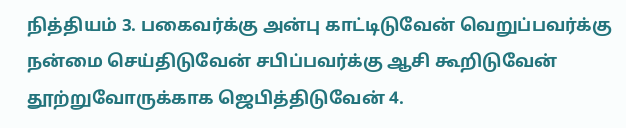நித்தியம் 3. பகைவர்க்கு அன்பு காட்டிடுவேன் வெறுப்பவர்க்கு நன்மை செய்திடுவேன் சபிப்பவர்க்கு ஆசி கூறிடுவேன் தூற்றுவோருக்காக ஜெபித்திடுவேன் 4.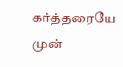கர்த்தரையே முன்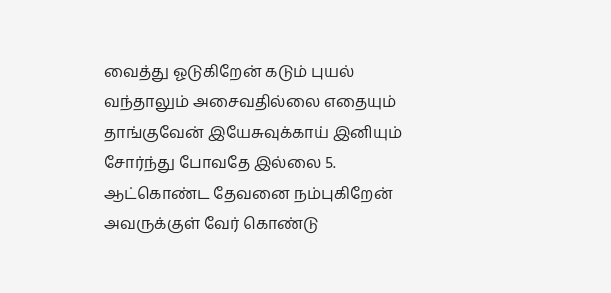வைத்து ஓடுகிறேன் கடும் புயல் வந்தாலும் அசைவதில்லை எதையும் தாங்குவேன் இயேசுவுக்காய் இனியும் சோர்ந்து போவதே இல்லை 5. ஆட்கொண்ட தேவனை நம்புகிறேன் அவருக்குள் வேர் கொண்டு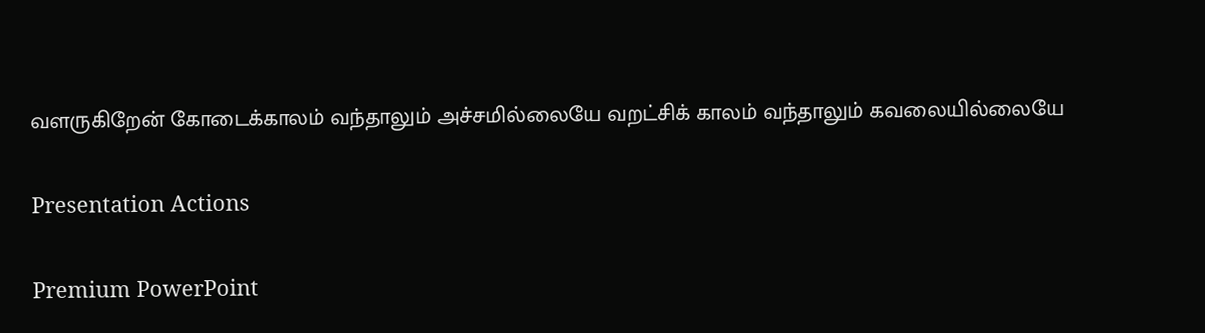வளருகிறேன் கோடைக்காலம் வந்தாலும் அச்சமில்லையே வறட்சிக் காலம் வந்தாலும் கவலையில்லையே

Presentation Actions

Premium PowerPoint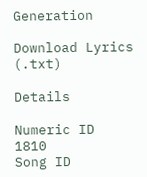Generation

Download Lyrics (.txt)

Details

Numeric ID
1810
Song ID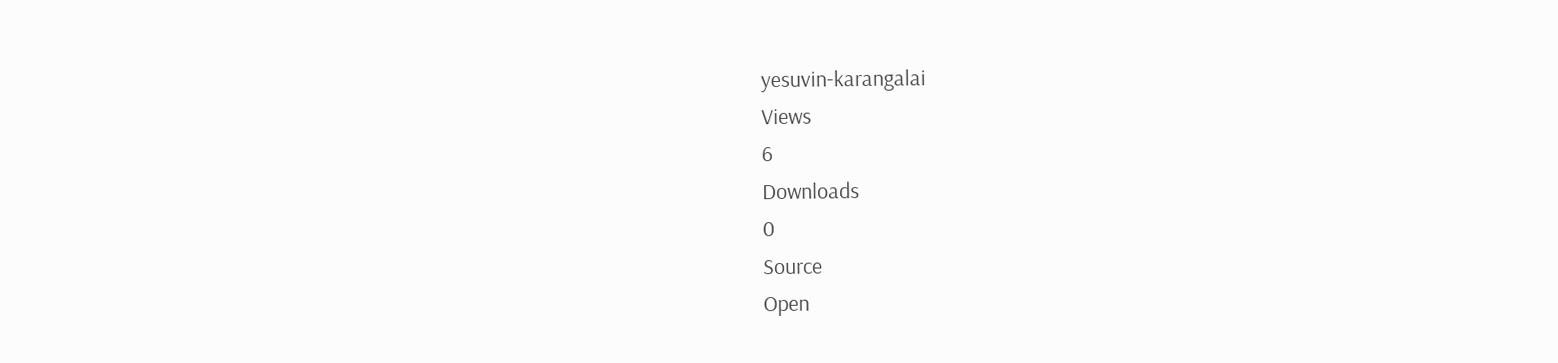yesuvin-karangalai
Views
6
Downloads
0
Source
Open